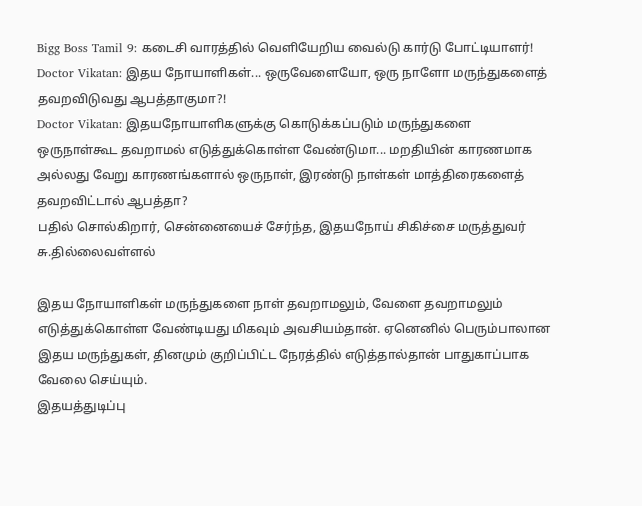Bigg Boss Tamil 9: கடைசி வாரத்தில் வெளியேறிய வைல்டு கார்டு போட்டியாளர்!
Doctor Vikatan: இதய நோயாளிகள்... ஒருவேளையோ, ஒரு நாளோ மருந்துகளைத் தவறவிடுவது ஆபத்தாகுமா?!
Doctor Vikatan: இதயநோயாளிகளுக்கு கொடுக்கப்படும் மருந்துகளை ஒருநாள்கூட தவறாமல் எடுத்துக்கொள்ள வேண்டுமா... மறதியின் காரணமாக அல்லது வேறு காரணங்களால் ஒருநாள், இரண்டு நாள்கள் மாத்திரைகளைத் தவறவிட்டால் ஆபத்தா?
பதில் சொல்கிறார், சென்னையைச் சேர்ந்த, இதயநோய் சிகிச்சை மருத்துவர் சு.தில்லைவள்ளல்

இதய நோயாளிகள் மருந்துகளை நாள் தவறாமலும், வேளை தவறாமலும் எடுத்துக்கொள்ள வேண்டியது மிகவும் அவசியம்தான். ஏனெனில் பெரும்பாலான இதய மருந்துகள், தினமும் குறிப்பிட்ட நேரத்தில் எடுத்தால்தான் பாதுகாப்பாக வேலை செய்யும்.
இதயத்துடிப்பு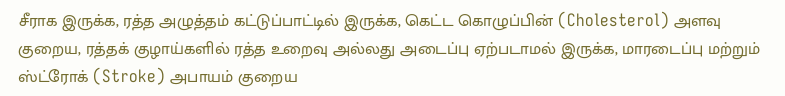சீராக இருக்க, ரத்த அழுத்தம் கட்டுப்பாட்டில் இருக்க, கெட்ட கொழுப்பின் (Cholesterol) அளவு குறைய, ரத்தக் குழாய்களில் ரத்த உறைவு அல்லது அடைப்பு ஏற்படாமல் இருக்க, மாரடைப்பு மற்றும் ஸ்ட்ரோக் (Stroke) அபாயம் குறைய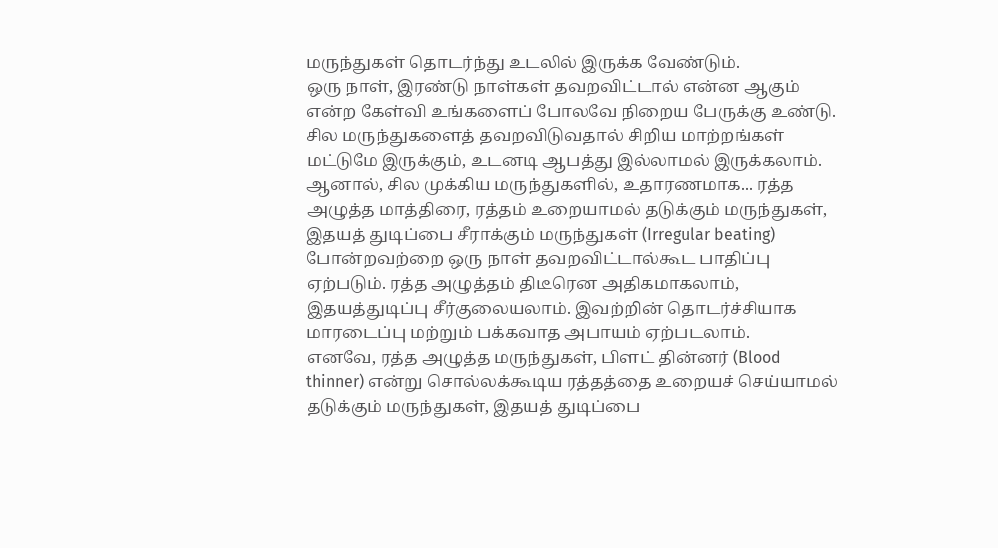மருந்துகள் தொடர்ந்து உடலில் இருக்க வேண்டும்.
ஒரு நாள், இரண்டு நாள்கள் தவறவிட்டால் என்ன ஆகும் என்ற கேள்வி உங்களைப் போலவே நிறைய பேருக்கு உண்டு.
சில மருந்துகளைத் தவறவிடுவதால் சிறிய மாற்றங்கள் மட்டுமே இருக்கும், உடனடி ஆபத்து இல்லாமல் இருக்கலாம். ஆனால், சில முக்கிய மருந்துகளில், உதாரணமாக... ரத்த அழுத்த மாத்திரை, ரத்தம் உறையாமல் தடுக்கும் மருந்துகள், இதயத் துடிப்பை சீராக்கும் மருந்துகள் (Irregular beating) போன்றவற்றை ஒரு நாள் தவறவிட்டால்கூட பாதிப்பு ஏற்படும். ரத்த அழுத்தம் திடீரென அதிகமாகலாம், இதயத்துடிப்பு சீர்குலையலாம். இவற்றின் தொடர்ச்சியாக மாரடைப்பு மற்றும் பக்கவாத அபாயம் ஏற்படலாம்.
எனவே, ரத்த அழுத்த மருந்துகள், பிளட் தின்னர் (Blood thinner) என்று சொல்லக்கூடிய ரத்தத்தை உறையச் செய்யாமல் தடுக்கும் மருந்துகள், இதயத் துடிப்பை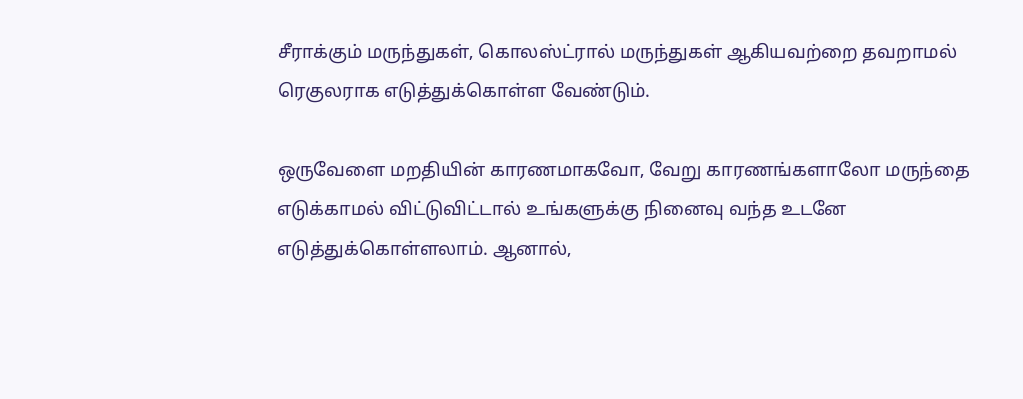சீராக்கும் மருந்துகள், கொலஸ்ட்ரால் மருந்துகள் ஆகியவற்றை தவறாமல் ரெகுலராக எடுத்துக்கொள்ள வேண்டும்.

ஒருவேளை மறதியின் காரணமாகவோ, வேறு காரணங்களாலோ மருந்தை எடுக்காமல் விட்டுவிட்டால் உங்களுக்கு நினைவு வந்த உடனே எடுத்துக்கொள்ளலாம். ஆனால்,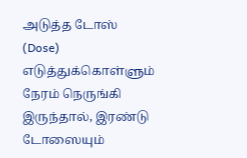அடுத்த டோஸ் (Dose) எடுத்துக்கொள்ளும் நேரம் நெருங்கி இருந்தால், இரண்டு டோஸையும்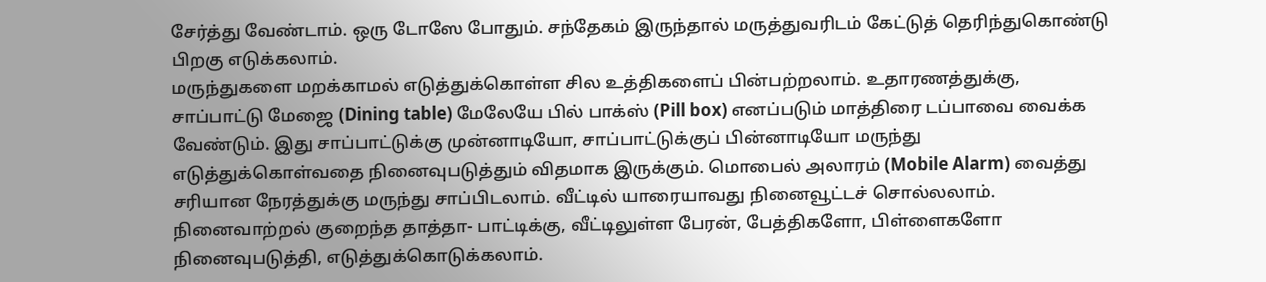சேர்த்து வேண்டாம். ஒரு டோஸே போதும். சந்தேகம் இருந்தால் மருத்துவரிடம் கேட்டுத் தெரிந்துகொண்டு பிறகு எடுக்கலாம்.
மருந்துகளை மறக்காமல் எடுத்துக்கொள்ள சில உத்திகளைப் பின்பற்றலாம். உதாரணத்துக்கு, சாப்பாட்டு மேஜை (Dining table) மேலேயே பில் பாக்ஸ் (Pill box) எனப்படும் மாத்திரை டப்பாவை வைக்க வேண்டும். இது சாப்பாட்டுக்கு முன்னாடியோ, சாப்பாட்டுக்குப் பின்னாடியோ மருந்து எடுத்துக்கொள்வதை நினைவுபடுத்தும் விதமாக இருக்கும். மொபைல் அலாரம் (Mobile Alarm) வைத்து சரியான நேரத்துக்கு மருந்து சாப்பிடலாம். வீட்டில் யாரையாவது நினைவூட்டச் சொல்லலாம். நினைவாற்றல் குறைந்த தாத்தா- பாட்டிக்கு, வீட்டிலுள்ள பேரன், பேத்திகளோ, பிள்ளைகளோ நினைவுபடுத்தி, எடுத்துக்கொடுக்கலாம்.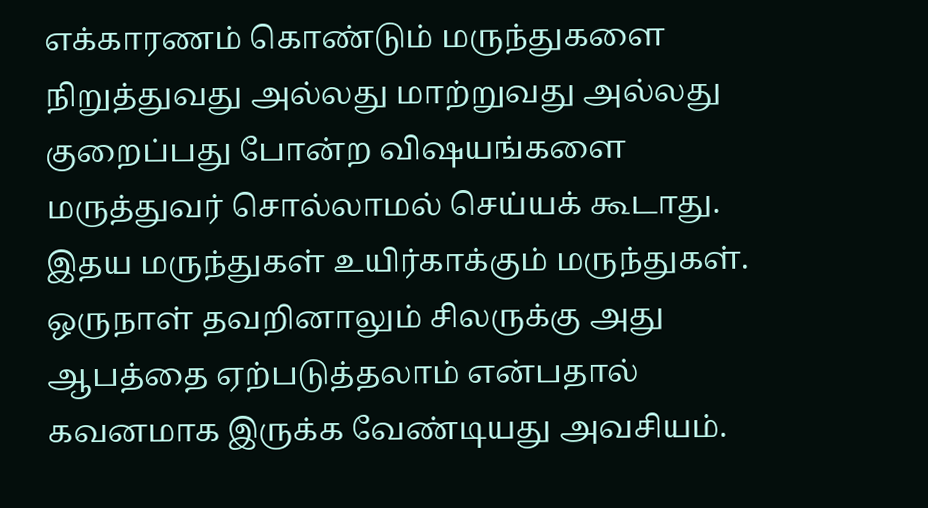எக்காரணம் கொண்டும் மருந்துகளை நிறுத்துவது அல்லது மாற்றுவது அல்லது குறைப்பது போன்ற விஷயங்களை மருத்துவர் சொல்லாமல் செய்யக் கூடாது. இதய மருந்துகள் உயிர்காக்கும் மருந்துகள். ஒருநாள் தவறினாலும் சிலருக்கு அது ஆபத்தை ஏற்படுத்தலாம் என்பதால் கவனமாக இருக்க வேண்டியது அவசியம்.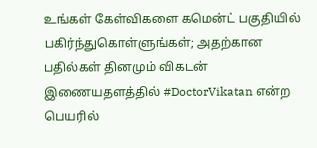உங்கள் கேள்விகளை கமென்ட் பகுதியில் பகிர்ந்துகொள்ளுங்கள்; அதற்கான பதில்கள் தினமும் விகடன் இணையதளத்தில் #DoctorVikatan என்ற பெயரில்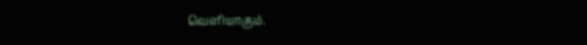வெளியாகும்.